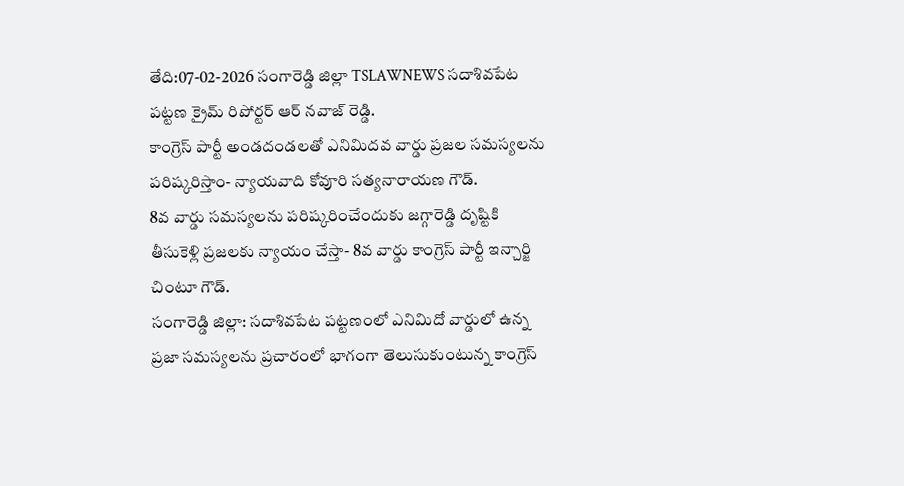తేది:07-02-2026 సంగారెడ్డి జిల్లా TSLAWNEWS సదాశివపేట పట్టణ క్రైమ్ రిపోర్టర్ ఆర్ నవాజ్ రెడ్డి.
కాంగ్రెస్ పార్టీ అండదండలతో ఎనిమిదవ వార్డు ప్రజల సమస్యలను పరిష్కరిస్తాం- న్యాయవాది కోవూరి సత్యనారాయణ గౌడ్.
8వ వార్డు సమస్యలను పరిష్కరించేందుకు జగ్గారెడ్డి దృష్టికి తీసుకెళ్లి ప్రజలకు న్యాయం చేస్తా- 8వ వార్డు కాంగ్రెస్ పార్టీ ఇన్చార్జి చింటూ గౌడ్.
సంగారెడ్డి జిల్లా: సదాశివపేట పట్టణంలో ఎనిమిదో వార్డులో ఉన్న ప్రజా సమస్యలను ప్రచారంలో భాగంగా తెలుసుకుంటున్న కాంగ్రెస్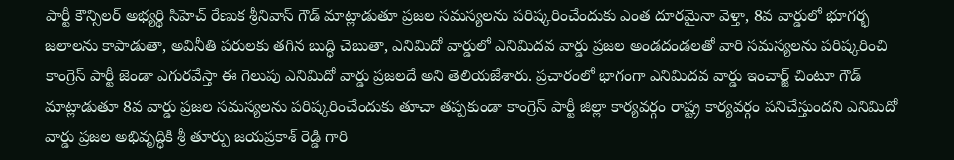పార్టీ కౌన్సిలర్ అభ్యర్థి సిహెచ్ రేణుక శ్రీనివాస్ గౌడ్ మాట్లాడుతూ ప్రజల సమస్యలను పరిష్కరించేందుకు ఎంత దూరమైనా వెళ్తా, 8వ వార్డులో భూగర్భ జలాలను కాపాడుతా, అవినీతి పరులకు తగిన బుద్ధి చెబుతా, ఎనిమిదో వార్డులో ఎనిమిదవ వార్డు ప్రజల అండదండలతో వారి సమస్యలను పరిష్కరించి కాంగ్రెస్ పార్టీ జెండా ఎగురవేస్తా ఈ గెలుపు ఎనిమిదో వార్డు ప్రజలదే అని తెలియజేశారు. ప్రచారంలో భాగంగా ఎనిమిదవ వార్డు ఇంచార్జ్ చింటూ గౌడ్ మాట్లాడుతూ 8వ వార్డు ప్రజల సమస్యలను పరిష్కరించేందుకు తూచా తప్పకుండా కాంగ్రెస్ పార్టీ జిల్లా కార్యవర్గం రాష్ట్ర కార్యవర్గం పనిచేస్తుందని ఎనిమిదో వార్డు ప్రజల అభివృద్ధికి శ్రీ తూర్పు జయప్రకాశ్ రెడ్డి గారి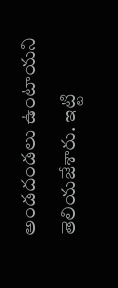అండదండలు ఉంటాయని తెలియజేశారు. ఇట్టి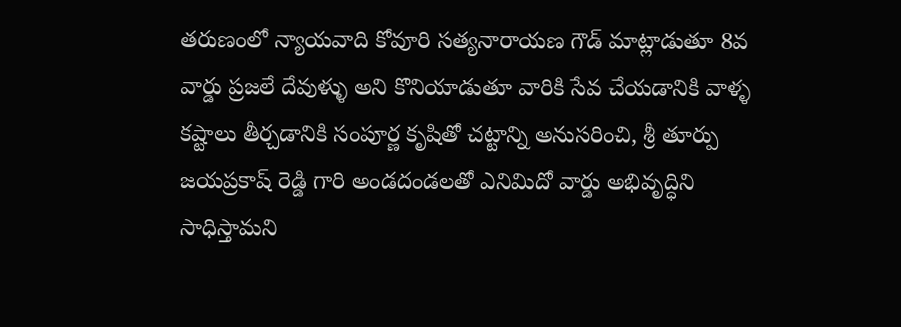తరుణంలో న్యాయవాది కోవూరి సత్యనారాయణ గౌడ్ మాట్లాడుతూ 8వ వార్డు ప్రజలే దేవుళ్ళు అని కొనియాడుతూ వారికి సేవ చేయడానికి వాళ్ళ కష్టాలు తీర్చడానికి సంపూర్ణ కృషితో చట్టాన్ని అనుసరించి, శ్రీ తూర్పు జయప్రకాష్ రెడ్డి గారి అండదండలతో ఎనిమిదో వార్డు అభివృద్ధిని సాధిస్తామని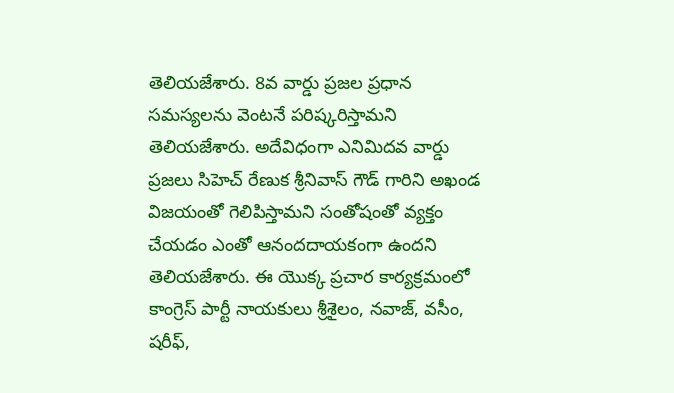తెలియజేశారు. 8వ వార్డు ప్రజల ప్రధాన సమస్యలను వెంటనే పరిష్కరిస్తామని తెలియజేశారు. అదేవిధంగా ఎనిమిదవ వార్డు ప్రజలు సిహెచ్ రేణుక శ్రీనివాస్ గౌడ్ గారిని అఖండ విజయంతో గెలిపిస్తామని సంతోషంతో వ్యక్తం చేయడం ఎంతో ఆనందదాయకంగా ఉందని తెలియజేశారు. ఈ యొక్క ప్రచార కార్యక్రమంలో కాంగ్రెస్ పార్టీ నాయకులు శ్రీశైలం, నవాజ్, వసీం, షరీఫ్,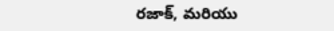రజాక్, మరియు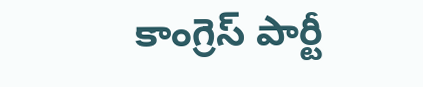కాంగ్రెస్ పార్టీ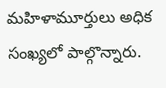మహిళామూర్తులు అధిక సంఖ్యలో పాల్గొన్నారు.